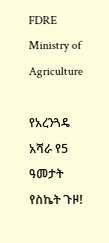FDRE Ministry of Agriculture

የአረንጓዴ አሻራ የ5 ዓመታት የስኬት ጉዞ!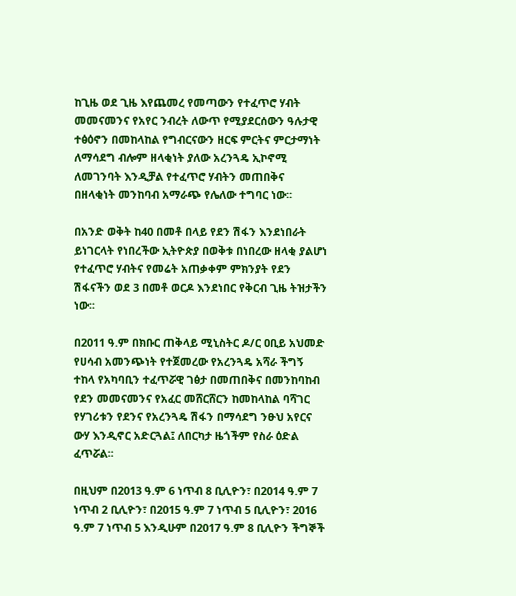ከጊዜ ወደ ጊዜ እየጨመረ የመጣውን የተፈጥሮ ሃብት መመናመንና የአየር ንብረት ለውጥ የሚያደርሰውን ዓሉታዊ ተፅዕኖን በመከላከል የግብርናውን ዘርፍ ምርትና ምርታማነት ለማሳደግ ብሎም ዘላቂነት ያለው አረንጓዴ ኢኮኖሚ ለመገንባት እንዲቻል የተፈጥሮ ሃብትን መጠበቅና በዘላቂነት መንከባብ አማራጭ የሌለው ተግባር ነው፡፡

በአንድ ወቅት ከ40 በመቶ በላይ የደን ሽፋን እንደነበራት ይነገርላት የነበረችው ኢትዮጵያ በወቅቱ በነበረው ዘላቂ ያልሆነ የተፈጥሮ ሃብትና የመሬት አጠቃቀም ምክንያት የደን ሽፋናችን ወደ 3 በመቶ ወርዶ እንደነበር የቅርብ ጊዜ ትዝታችን ነው፡፡

በ2011 ዓ.ም በክቡር ጠቅላይ ሚኒስትር ዶ/ር ዐቢይ አህመድ የሀሳብ አመንጭነት የተጀመረው የአረንጓዴ አሻራ ችግኝ ተከላ የአካባቢን ተፈጥሯዊ ገፅታ በመጠበቅና በመንከባከብ የደን መመናመንና የአፈር መሸርሸርን ከመከላከል ባሻገር የሃገሪቱን የደንና የአረንጓዴ ሽፋን በማሳደግ ንፁህ አየርና ውሃ እንዲኖር አድርጓል፤ ለበርካታ ዜጎችም የስራ ዕድል ፈጥሯል፡፡

በዚህም በ2013 ዓ.ም 6 ነጥብ 8 ቢሊዮን፣ በ2014 ዓ.ም 7 ነጥብ 2 ቢሊዮን፣ በ2015 ዓ.ም 7 ነጥብ 5 ቢሊዮን፣ 2016 ዓ.ም 7 ነጥብ 5 እንዲሁም በ2017 ዓ.ም 8 ቢሊዮን ችግኞች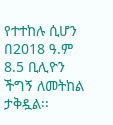የተተከሉ ሲሆን በ2018 ዓ.ም 8.5 ቢሊዮን ችግኝ ለመትከል ታቅዷል፡፡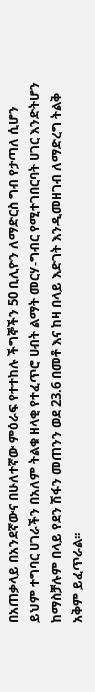በአጠቃላይ በአንደኛውና በሁለተኛው ምዕራፍ የተተከሉ ችግኞችን 50 ቢሊዮን ለማድርስ ግብ የታጣለ ሲሆን ይህም ተግባር ሀገራችን በአለም ትልቁ ዘላቂ የተፈጥሮ ሀብት ልማት መርሃ-ግብር የሚተገበርባት ሀገር እንድትሆን ከማስቻሉም በላይ የደን ሽፋን መጠንን ወደ 23.6 በመቶ እና ከዛ በላይ እድገት እንዲመዘገብ ለማድረግ ትልቅ አቅም ይፈጥራል፡፡